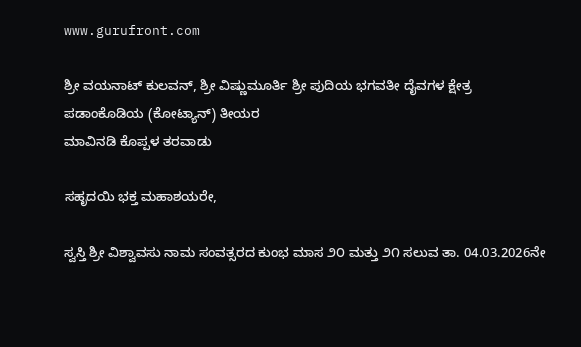www.gurufront.com

ಶ್ರೀ ವಯನಾಟ್ ಕುಲವನ್, ಶ್ರೀ ವಿಷ್ಣುಮೂರ್ತಿ ಶ್ರೀ ಪುದಿಯ ಭಗವತೀ ದೈವಗಳ ಕ್ಷೇತ್ರ
ಪಡಾಂಕೊಡಿಯ (ಕೋಟ್ಯಾನ್) ತೀಯರ
ಮಾವಿನಡಿ ಕೊಪ್ಪಳ ತರವಾಡು

ಸಹೃದಯಿ ಭಕ್ತ ಮಹಾಶಯರೇ,

ಸ್ವಸ್ತಿ ಶ್ರೀ ವಿಶ್ವಾವಸು ನಾಮ ಸಂವತ್ಸರದ ಕುಂಭ ಮಾಸ ೨೦ ಮತ್ತು ೨೧ ಸಲುವ ತಾ. 04.03.2026ನೇ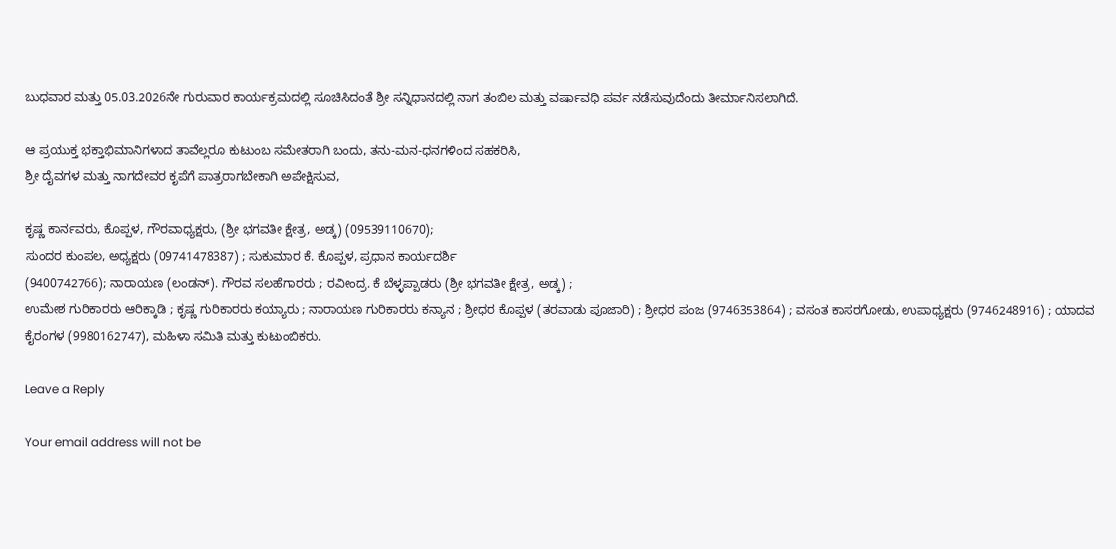ಬುಧವಾರ ಮತ್ತು 05.03.2026ನೇ ಗುರುವಾರ ಕಾರ್ಯಕ್ರಮದಲ್ಲಿ ಸೂಚಿಸಿದಂತೆ ಶ್ರೀ ಸನ್ನಿಧಾನದಲ್ಲಿ ನಾಗ ತಂಬಿಲ ಮತ್ತು ವರ್ಷಾವಧಿ ಪರ್ವ ನಡೆಸುವುದೆಂದು ತೀರ್ಮಾನಿಸಲಾಗಿದೆ.

ಆ ಪ್ರಯುಕ್ತ ಭಕ್ತಾಭಿಮಾನಿಗಳಾದ ತಾವೆಲ್ಲರೂ ಕುಟುಂಬ ಸಮೇತರಾಗಿ ಬಂದು, ತನು-ಮನ-ಧನಗಳಿಂದ ಸಹಕರಿಸಿ,
ಶ್ರೀ ದೈವಗಳ ಮತ್ತು ನಾಗದೇವರ ಕೃಪೆಗೆ ಪಾತ್ರರಾಗಬೇಕಾಗಿ ಅಪೇಕ್ಷಿಸುವ,

ಕೃಷ್ಣ ಕಾರ್ನವರು, ಕೊಪ್ಪಳ, ಗೌರವಾಧ್ಯಕ್ಷರು, (ಶ್ರೀ ಭಗವತೀ ಕ್ಷೇತ್ರ, ಅಡ್ಕ) (09539110670);
ಸುಂದರ ಕುಂಪಲ, ಅಧ್ಯಕ್ಷರು (09741478387) ; ಸುಕುಮಾರ ಕೆ. ಕೊಪ್ಪಳ, ಪ್ರಧಾನ ಕಾರ್ಯದರ್ಶಿ
(9400742766); ನಾರಾಯಣ (ಲಂಡನ್). ಗೌರವ ಸಲಹೆಗಾರರು ; ರವೀಂದ್ರ. ಕೆ ಬೆಳ್ಳಪ್ಪಾಡರು (ಶ್ರೀ ಭಗವತೀ ಕ್ಷೇತ್ರ, ಅಡ್ಕ) ;
ಉಮೇಶ ಗುರಿಕಾರರು ಆರಿಕ್ಕಾಡಿ ; ಕೃಷ್ಣ ಗುರಿಕಾರರು ಕಯ್ಯಾರು ; ನಾರಾಯಣ ಗುರಿಕಾರರು ಕನ್ಯಾನ ; ಶ್ರೀಧರ ಕೊಪ್ಪಳ (ತರವಾಡು ಪೂಜಾರಿ) ; ಶ್ರೀಧರ ಪಂಜ (9746353864) ; ವಸಂತ ಕಾಸರಗೋಡು, ಉಪಾಧ್ಯಕ್ಷರು (9746248916) ; ಯಾದವ ಕೈರಂಗಳ (9980162747), ಮಹಿಳಾ ಸಮಿತಿ ಮತ್ತು ಕುಟುಂಬಿಕರು.

Leave a Reply

Your email address will not be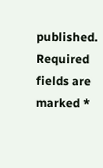published. Required fields are marked *